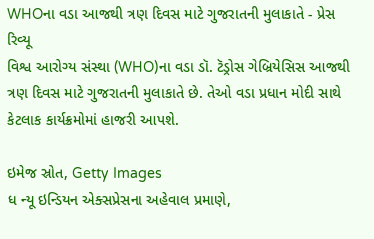WHOના વડા આજથી ત્રણ દિવસ માટે ગુજરાતની મુલાકાતે - પ્રેસ રિવ્યૂ
વિશ્વ આરોગ્ય સંસ્થા (WHO)ના વડા ડૉ. ટૅડ્રોસ ગેબ્રિયેસિસ આજથી ત્રણ દિવસ માટે ગુજરાતની મુલાકાતે છે. તેઓ વડા પ્રધાન મોદી સાથે કેટલાક કાર્યક્રમોમાં હાજરી આપશે.

ઇમેજ સ્રોત, Getty Images
ધ ન્યૂ ઇન્ડિયન એક્સપ્રેસના અહેવાલ પ્રમાણે,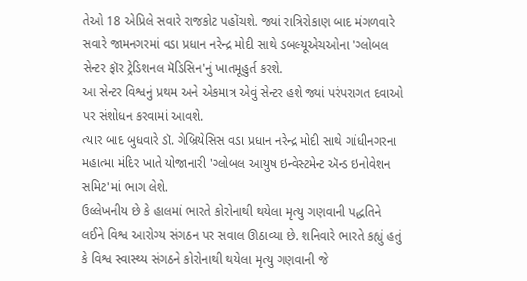તેઓ 18 એપ્રિલે સવારે રાજકોટ પહોંચશે. જ્યાં રાત્રિરોકાણ બાદ મંગળવારે સવારે જામનગરમાં વડા પ્રધાન નરેન્દ્ર મોદી સાથે ડબલ્યૂએચઓના 'ગ્લોબલ સેન્ટર ફૉર ટ્રેડિશનલ મૅડિસિન'નું ખાતમૂહુર્ત કરશે.
આ સેન્ટર વિશ્વનું પ્રથમ અને એકમાત્ર એવું સેન્ટર હશે જ્યાં પરંપરાગત દવાઓ પર સંશોધન કરવામાં આવશે.
ત્યાર બાદ બુધવારે ડૉ. ગેબ્રિયેસિસ વડા પ્રધાન નરેન્દ્ર મોદી સાથે ગાંધીનગરના મહાત્મા મંદિર ખાતે યોજાનારી 'ગ્લોબલ આયુષ ઇન્વેસ્ટમેન્ટ ઍન્ડ ઇનોવેશન સમિટ'માં ભાગ લેશે.
ઉલ્લેખનીય છે કે હાલમાં ભારતે કોરોનાથી થયેલા મૃત્યુ ગણવાની પદ્ધતિને લઈને વિશ્વ આરોગ્ય સંગઠન પર સવાલ ઊઠાવ્યા છે. શનિવારે ભારતે કહ્યું હતું કે વિશ્વ સ્વાસ્થ્ય સંગઠને કોરોનાથી થયેલા મૃત્યુ ગણવાની જે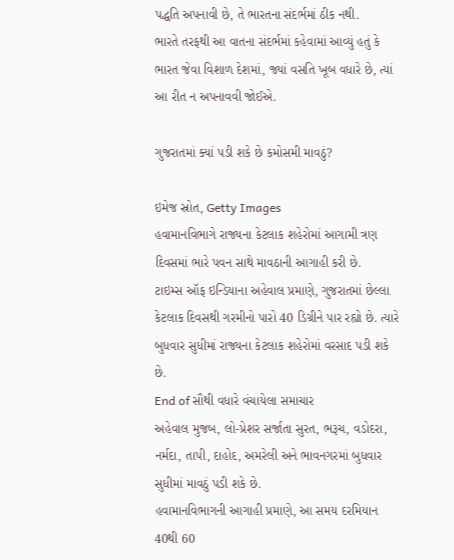પદ્ધતિ અપનાવી છે, તે ભારતના સંદર્ભમાં ઠીક નથી.
ભારતે તરફથી આ વાતના સંદર્ભમાં કહેવામાં આવ્યું હતું કે ભારત જેવા વિશાળ દેશમાં, જ્યાં વસતિ ખૂબ વધારે છે, ત્યાં આ રીત ન અપનાવવી જોઈએ.

ગુજરાતમાં ક્યાં પડી શકે છે કમોસમી માવઠું?

ઇમેજ સ્રોત, Getty Images
હવામાનવિભાગે રાજ્યના કેટલાક શહેરોમાં આગામી ત્રણ દિવસમાં ભારે પવન સાથે માવઠાની આગાહી કરી છે.
ટાઇમ્સ ઑફ ઇન્ડિયાના અહેવાલ પ્રમાણે, ગુજરાતમાં છેલ્લા કેટલાક દિવસથી ગરમીનો પારો 40 ડિગ્રીને પાર રહ્યો છે. ત્યારે બુધવાર સુધીમાં રાજ્યના કેટલાક શહેરોમાં વરસાદ પડી શકે છે.
End of સૌથી વધારે વંચાયેલા સમાચાર
અહેવાલ મુજબ, લો-પ્રેશર સર્જાતા સુરત, ભરૂચ, વડોદરા, નર્મદા, તાપી, દાહોદ, અમરેલી અને ભાવનગરમાં બુધવાર સુધીમાં માવઠું પડી શકે છે.
હવામાનવિભાગની આગાહી પ્રમાણે, આ સમય દરમિયાન 40થી 60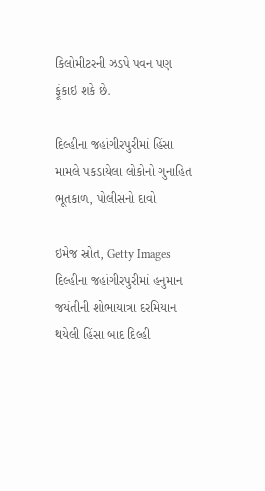કિલોમીટરની ઝડપે પવન પણ ફૂંકાઇ શકે છે.

દિલ્હીના જહાંગીરપુરીમાં હિંસા મામલે પકડાયેલા લોકોનો ગુનાહિત ભૂતકાળ, પોલીસનો દાવો

ઇમેજ સ્રોત, Getty Images
દિલ્હીના જહાંગીરપુરીમાં હનુમાન જયંતીની શોભાયાત્રા દરમિયાન થયેલી હિંસા બાદ દિલ્હી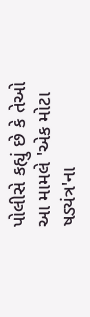પોલીસે કહ્યું છે કે તેઓ આ મામલે 'એક મોટા ષડ્યંત્ર'ના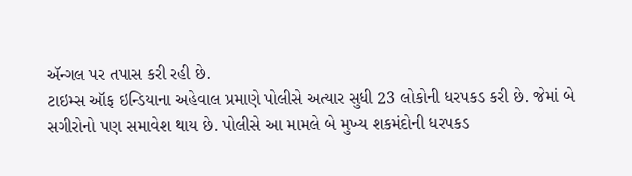ઍન્ગલ પર તપાસ કરી રહી છે.
ટાઇમ્સ ઑફ ઇન્ડિયાના અહેવાલ પ્રમાણે પોલીસે અત્યાર સુધી 23 લોકોની ધરપકડ કરી છે. જેમાં બે સગીરોનો પણ સમાવેશ થાય છે. પોલીસે આ મામલે બે મુખ્ય શકમંદોની ધરપકડ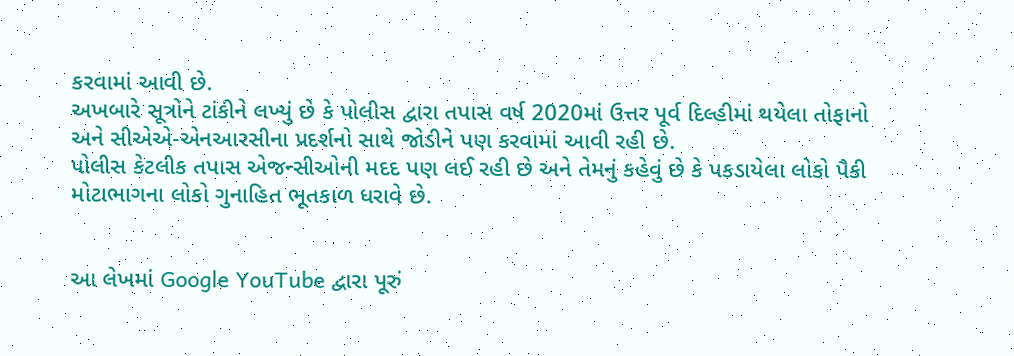કરવામાં આવી છે.
અખબારે સૂત્રોને ટાંકીને લખ્યું છે કે પોલીસ દ્વારા તપાસ વર્ષ 2020માં ઉત્તર પૂર્વ દિલ્હીમાં થયેલા તોફાનો અને સીએએ-એનઆરસીના પ્રદર્શનો સાથે જોડીને પણ કરવામાં આવી રહી છે.
પોલીસ કેટલીક તપાસ એજન્સીઓની મદદ પણ લઈ રહી છે અને તેમનું કહેવું છે કે પકડાયેલા લોકો પૈકી મોટાભાગના લોકો ગુનાહિત ભૂતકાળ ધરાવે છે.


આ લેખમાં Google YouTube દ્વારા પૂરું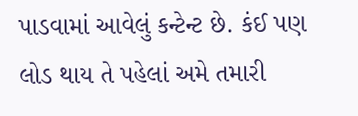પાડવામાં આવેલું કન્ટેન્ટ છે. કંઈ પણ લોડ થાય તે પહેલાં અમે તમારી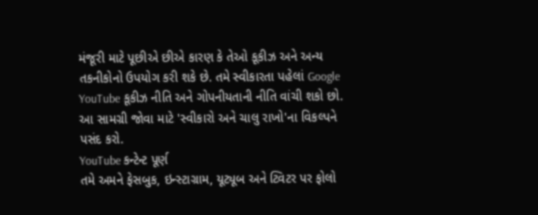મંજૂરી માટે પૂછીએ છીએ કારણ કે તેઓ કૂકીઝ અને અન્ય તકનીકોનો ઉપયોગ કરી શકે છે. તમે સ્વીકારતા પહેલાં Google YouTube કૂકીઝ નીતિ અને ગોપનીયતાની નીતિ વાંચી શકો છો. આ સામગ્રી જોવા માટે 'સ્વીકારો અને ચાલુ રાખો'ના વિકલ્પને પસંદ કરો.
YouTube કન્ટેન્ટ પૂર્ણ
તમે અમને ફેસબુક, ઇન્સ્ટાગ્રામ, યૂટ્યૂબ અને ટ્વિટર પર ફોલો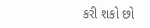કરી શકો છો